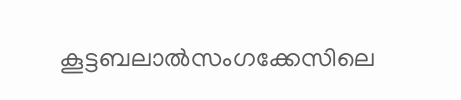കൂട്ടബലാല്‍സംഗക്കേസിലെ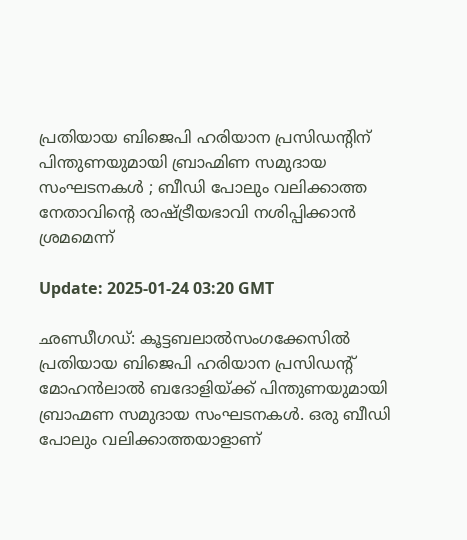പ്രതിയായ ബിജെപി ഹരിയാന പ്രസിഡന്റിന് പിന്തുണയുമായി ബ്രാഹ്മിണ സമുദായ സംഘടനകള്‍ ; ബീഡി പോലും വലിക്കാത്ത നേതാവിന്റെ രാഷ്ട്രീയഭാവി നശിപ്പിക്കാന്‍ ശ്രമമെന്ന്

Update: 2025-01-24 03:20 GMT

ഛണ്ഡീഗഡ്: കൂട്ടബലാല്‍സംഗക്കേസില്‍ പ്രതിയായ ബിജെപി ഹരിയാന പ്രസിഡന്റ് മോഹന്‍ലാല്‍ ബദോളിയ്ക്ക് പിന്തുണയുമായി ബ്രാഹ്മണ സമുദായ സംഘടനകള്‍. ഒരു ബീഡി പോലും വലിക്കാത്തയാളാണ്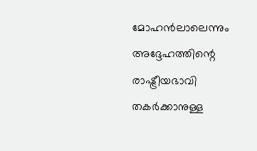മോഹന്‍ലാലെന്നും അദ്ദേഹത്തിന്റെ രാഷ്ട്രീയഭാവി തകര്‍ക്കാനുള്ള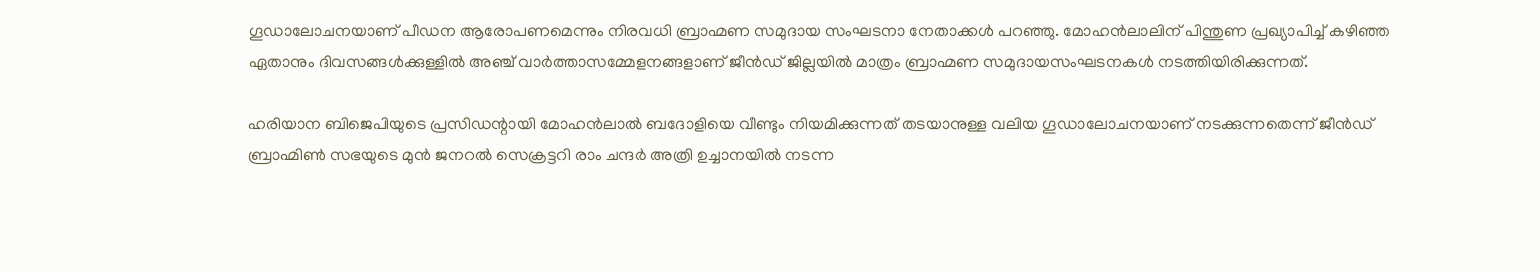ഗൂഡാലോചനയാണ് പീഡന ആരോപണമെന്നും നിരവധി ബ്രാഹ്മണ സമുദായ സംഘടനാ നേതാക്കള്‍ പറഞ്ഞു. മോഹന്‍ലാലിന് പിന്തുണ പ്രഖ്യാപിച്ച് കഴിഞ്ഞ ഏതാനും ദിവസങ്ങള്‍ക്കുള്ളില്‍ അഞ്ച് വാര്‍ത്താസമ്മേളനങ്ങളാണ് ജീന്‍ഡ് ജില്ലയില്‍ മാത്രം ബ്രാഹ്മണ സമുദായസംഘടനകള്‍ നടത്തിയിരിക്കുന്നത്.

ഹരിയാന ബിജെപിയുടെ പ്രസിഡന്റായി മോഹന്‍ലാല്‍ ബദോളിയെ വീണ്ടും നിയമിക്കുന്നത് തടയാനുള്ള വലിയ ഗൂഡാലോചനയാണ് നടക്കുന്നതെന്ന് ജീന്‍ഡ് ബ്രാഹ്മിണ്‍ സഭയുടെ മുന്‍ ജനറല്‍ സെക്രട്ടറി രാം ചന്ദര്‍ അത്രി ഉച്ചാനയില്‍ നടന്ന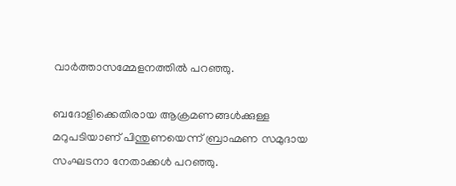വാര്‍ത്താസമ്മേളനത്തില്‍ പറഞ്ഞു.

ബദോളിക്കെതിരായ ആക്രമണങ്ങള്‍ക്കുള്ള മറുപടിയാണ് പിന്തുണയെന്ന് ബ്രാഹ്മണ സമുദായ സംഘടനാ നേതാക്കള്‍ പറഞ്ഞു.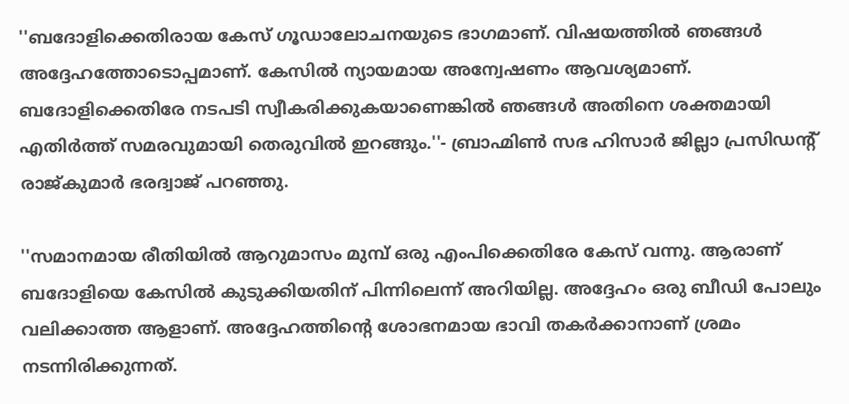''ബദോളിക്കെതിരായ കേസ് ഗൂഡാലോചനയുടെ ഭാഗമാണ്. വിഷയത്തില്‍ ഞങ്ങള്‍ അദ്ദേഹത്തോടൊപ്പമാണ്. കേസില്‍ ന്യായമായ അന്വേഷണം ആവശ്യമാണ്. ബദോളിക്കെതിരേ നടപടി സ്വീകരിക്കുകയാണെങ്കില്‍ ഞങ്ങള്‍ അതിനെ ശക്തമായി എതിര്‍ത്ത് സമരവുമായി തെരുവില്‍ ഇറങ്ങും.''- ബ്രാഹ്മിണ്‍ സഭ ഹിസാര്‍ ജില്ലാ പ്രസിഡന്റ് രാജ്കുമാര്‍ ഭരദ്വാജ് പറഞ്ഞു.

''സമാനമായ രീതിയില്‍ ആറുമാസം മുമ്പ് ഒരു എംപിക്കെതിരേ കേസ് വന്നു. ആരാണ് ബദോളിയെ കേസില്‍ കുടുക്കിയതിന് പിന്നിലെന്ന് അറിയില്ല. അദ്ദേഹം ഒരു ബീഡി പോലും വലിക്കാത്ത ആളാണ്. അദ്ദേഹത്തിന്റെ ശോഭനമായ ഭാവി തകര്‍ക്കാനാണ് ശ്രമം നടന്നിരിക്കുന്നത്.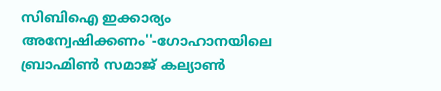സിബിഐ ഇക്കാര്യം അന്വേഷിക്കണം''-ഗോഹാനയിലെ ബ്രാഹ്മിണ്‍ സമാജ് കല്യാണ്‍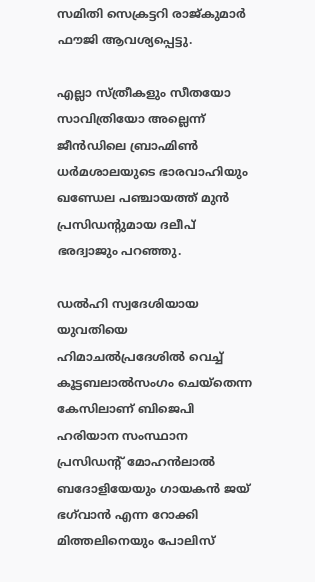സമിതി സെക്രട്ടറി രാജ്കുമാര്‍ ഫൗജി ആവശ്യപ്പെട്ടു.

എല്ലാ സ്ത്രീകളും സീതയോ സാവിത്രിയോ അല്ലെന്ന് ജീന്‍ഡിലെ ബ്രാഹ്മിണ്‍ ധര്‍മശാലയുടെ ഭാരവാഹിയും ഖണ്ഡേല പഞ്ചായത്ത് മുന്‍ പ്രസിഡന്റുമായ ദലീപ് ഭരദ്വാജും പറഞ്ഞു.

ഡല്‍ഹി സ്വദേശിയായ യുവതിയെ ഹിമാചല്‍പ്രദേശില്‍ വെച്ച് കൂട്ടബലാല്‍സംഗം ചെയ്‌തെന്ന കേസിലാണ് ബിജെപി ഹരിയാന സംസ്ഥാന പ്രസിഡന്റ് മോഹന്‍ലാല്‍ ബദോളിയേയും ഗായകന്‍ ജയ് ഭഗ്‌വാന്‍ എന്ന റോക്കി മിത്തലിനെയും പോലിസ്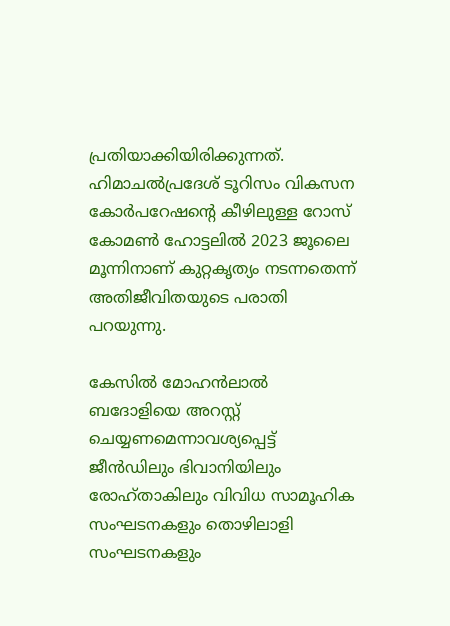പ്രതിയാക്കിയിരിക്കുന്നത്. ഹിമാചല്‍പ്രദേശ് ടൂറിസം വികസന കോര്‍പറേഷന്റെ കീഴിലുള്ള റോസ് കോമണ്‍ ഹോട്ടലില്‍ 2023 ജൂലൈ മൂന്നിനാണ് കുറ്റകൃത്യം നടന്നതെന്ന് അതിജീവിതയുടെ പരാതി പറയുന്നു.

കേസില്‍ മോഹന്‍ലാല്‍ ബദോളിയെ അറസ്റ്റ് ചെയ്യണമെന്നാവശ്യപ്പെട്ട് ജീന്‍ഡിലും ഭിവാനിയിലും രോഹ്താകിലും വിവിധ സാമൂഹിക സംഘടനകളും തൊഴിലാളി സംഘടനകളും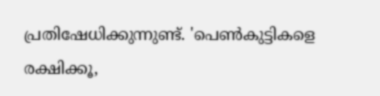പ്രതിഷേധിക്കുന്നുണ്ട്. 'പെണ്‍കുട്ടികളെ രക്ഷിക്കൂ,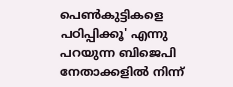പെണ്‍കുട്ടികളെ പഠിപ്പിക്കൂ' എന്നു പറയുന്ന ബിജെപി നേതാക്കളില്‍ നിന്ന്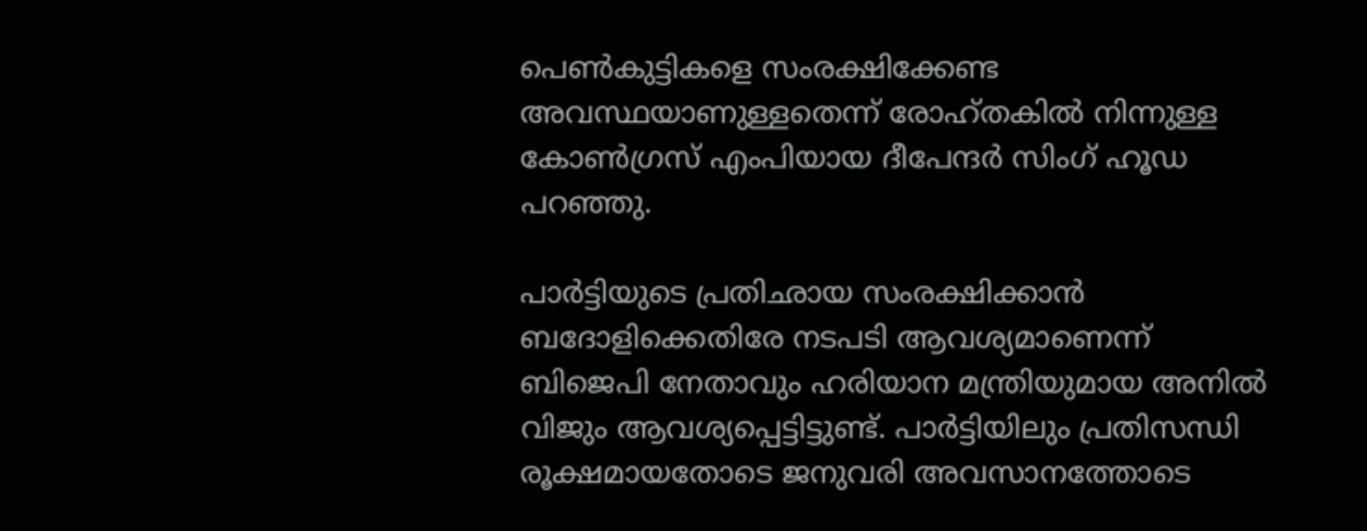പെണ്‍കുട്ടികളെ സംരക്ഷിക്കേണ്ട അവസ്ഥയാണുള്ളതെന്ന് രോഹ്തകില്‍ നിന്നുള്ള കോണ്‍ഗ്രസ് എംപിയായ ദീപേന്ദര്‍ സിംഗ് ഹൂഡ പറഞ്ഞു.

പാര്‍ട്ടിയുടെ പ്രതിഛായ സംരക്ഷിക്കാന്‍ ബദോളിക്കെതിരേ നടപടി ആവശ്യമാണെന്ന് ബിജെപി നേതാവും ഹരിയാന മന്ത്രിയുമായ അനില്‍ വിജും ആവശ്യപ്പെട്ടിട്ടുണ്ട്. പാര്‍ട്ടിയിലും പ്രതിസന്ധി രൂക്ഷമായതോടെ ജനുവരി അവസാനത്തോടെ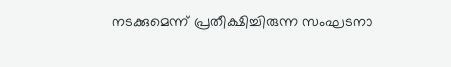നടക്കുമെന്ന് പ്രതീക്ഷിച്ചിരുന്ന സംഘടനാ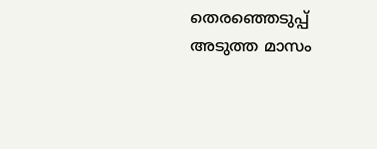തെരഞ്ഞെടുപ്പ് അടുത്ത മാസം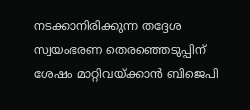നടക്കാനിരിക്കുന്ന തദ്ദേശ സ്വയംഭരണ തെരഞ്ഞെടുപ്പിന് ശേഷം മാറ്റിവയ്ക്കാന്‍ ബിജെപി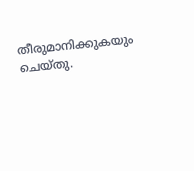തീരുമാനിക്കുകയും ചെയ്തു.